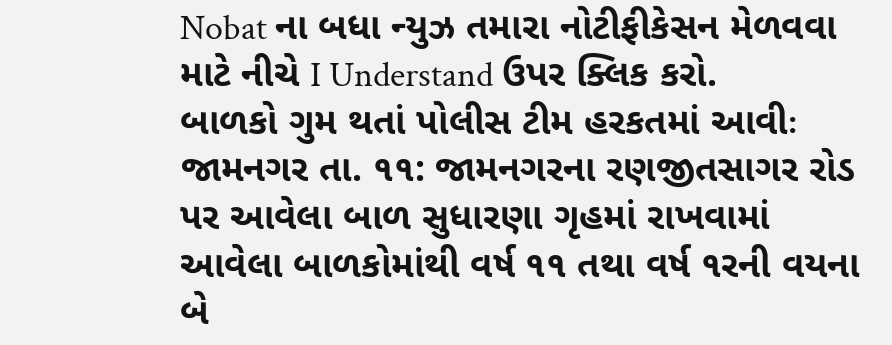Nobat ના બધા ન્યુઝ તમારા નોટીફીકેસન મેળવવા માટે નીચે I Understand ઉપર ક્લિક કરો.
બાળકો ગુમ થતાં પોલીસ ટીમ હરકતમાં આવીઃ
જામનગર તા. ૧૧: જામનગરના રણજીતસાગર રોડ પર આવેલા બાળ સુધારણા ગૃહમાં રાખવામાં આવેલા બાળકોમાંથી વર્ષ ૧૧ તથા વર્ષ ૧રની વયના બે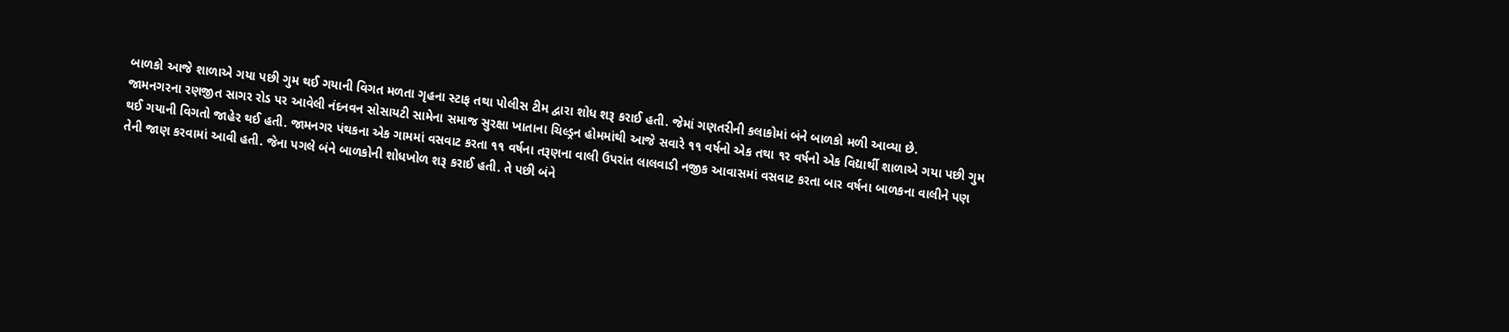બાળકો આજે શાળાએ ગયા પછી ગુમ થઈ ગયાની વિગત મળતા ગૃહના સ્ટાફ તથા પોલીસ ટીમ દ્વારા શોધ શરૂ કરાઈ હતી. જેમાં ગણતરીની કલાકોમાં બંને બાળકો મળી આવ્યા છે.
જામનગરના રણજીત સાગર રોડ પર આવેલી નંદનવન સોસાયટી સામેના સમાજ સુરક્ષા ખાતાના ચિલ્ડ્રન હોમમાંથી આજે સવારે ૧૧ વર્ષનો એક તથા ૧ર વર્ષનો એક વિદ્યાર્થી શાળાએ ગયા પછી ગુમ થઈ ગયાની વિગતો જાહેર થઈ હતી. જામનગર પંથકના એક ગામમાં વસવાટ કરતા ૧૧ વર્ષના તરૂણના વાલી ઉપરાંત લાલવાડી નજીક આવાસમાં વસવાટ કરતા બાર વર્ષના બાળકના વાલીને પણ તેની જાણ કરવામાં આવી હતી. જેના પગલે બંને બાળકોની શોધખોળ શરૂ કરાઈ હતી. તે પછી બંને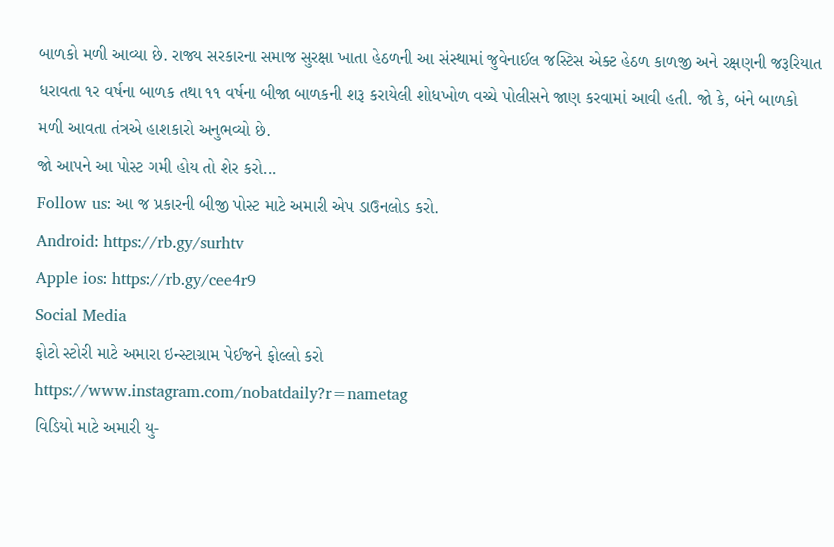બાળકો મળી આવ્યા છે. રાજ્ય સરકારના સમાજ સુરક્ષા ખાતા હેઠળની આ સંસ્થામાં જુવેનાઈલ જસ્ટિસ એક્ટ હેઠળ કાળજી અને રક્ષણની જરૂરિયાત ધરાવતા ૧ર વર્ષના બાળક તથા ૧૧ વર્ષના બીજા બાળકની શરૂ કરાયેલી શોધખોળ વચ્ચે પોલીસને જાણ કરવામાં આવી હતી. જો કે, બંને બાળકો મળી આવતા તંત્રએ હાશકારો અનુભવ્યો છે.
જો આપને આ પોસ્ટ ગમી હોય તો શેર કરો...
Follow us: આ જ પ્રકારની બીજી પોસ્ટ માટે અમારી એપ ડાઉનલોડ કરો.
Android: https://rb.gy/surhtv
Apple ios: https://rb.gy/cee4r9
Social Media
ફોટો સ્ટોરી માટે અમારા ઇન્સ્ટાગ્રામ પેઈજને ફોલ્લો કરો
https://www.instagram.com/nobatdaily?r=nametag
વિડિયો માટે અમારી યુ-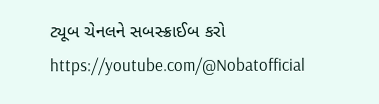ટ્યૂબ ચેનલને સબસ્ક્રાઈબ કરો
https://youtube.com/@Nobatofficial